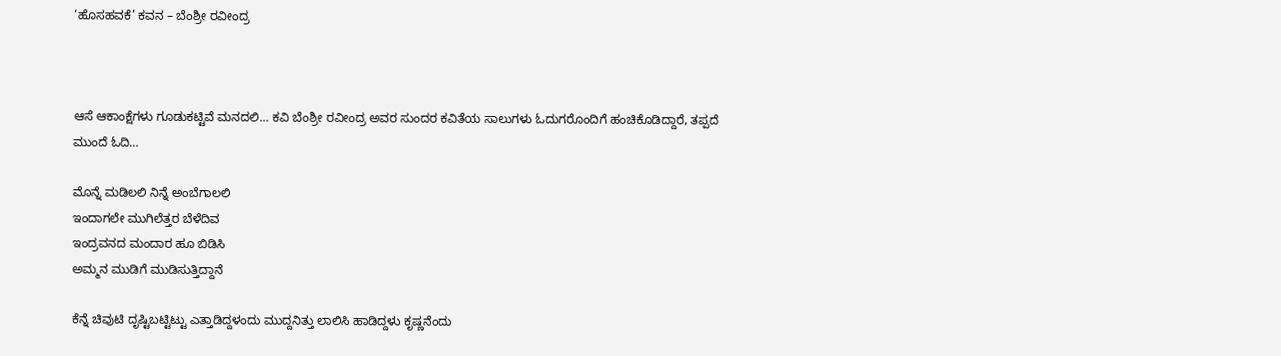‘ಹೊಸಹವಕೆ’ ಕವನ – ಬೆಂಶ್ರೀ ರವೀಂದ್ರ



ಆಸೆ ಆಕಾಂಕ್ಷೆಗಳು ಗೂಡುಕಟ್ಟಿವೆ ಮನದಲಿ… ಕವಿ ಬೆಂಶ್ರೀ ರವೀಂದ್ರ ಅವರ ಸುಂದರ ಕವಿತೆಯ ಸಾಲುಗಳು ಓದುಗರೊಂದಿಗೆ ಹಂಚಿಕೊಡಿದ್ದಾರೆ, ತಪ್ಪದೆ ಮುಂದೆ ಓದಿ…

ಮೊನ್ನೆ ಮಡಿಲಲಿ ನಿನ್ನೆ ಅಂಬೆಗಾಲಲಿ
ಇಂದಾಗಲೇ ಮುಗಿಲೆತ್ತರ ಬೆಳೆದಿವ
ಇಂದ್ರವನದ ಮಂದಾರ ಹೂ ಬಿಡಿಸಿ
ಅಮ್ಮನ ಮುಡಿಗೆ ಮುಡಿಸುತ್ತಿದ್ದಾನೆ

ಕೆನ್ನೆ ಚಿವುಟಿ ದೃಷ್ಟಿಬಟ್ಟಿಟ್ಟು ಎತ್ತಾಡಿದ್ದಳಂದು ಮುದ್ದನಿತ್ತು ಲಾಲಿಸಿ ಹಾಡಿದ್ದಳು ಕೃಷ್ಣನೆಂದು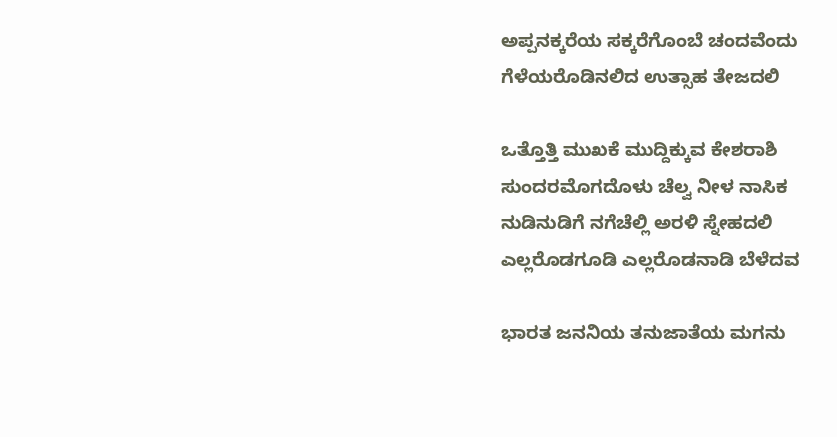ಅಪ್ಪನಕ್ಕರೆಯ ಸಕ್ಕರೆಗೊಂಬೆ ಚಂದವೆಂದು
ಗೆಳೆಯರೊಡಿನಲಿದ ಉತ್ಸಾಹ ತೇಜದಲಿ

ಒತ್ತೊತ್ತಿ ಮುಖಕೆ ಮುದ್ದಿಕ್ಕುವ ಕೇಶರಾಶಿ
ಸುಂದರಮೊಗದೊಳು ಚೆಲ್ವ ನೀಳ ನಾಸಿಕ
ನುಡಿನುಡಿಗೆ ನಗೆಚೆಲ್ಲಿ ಅರಳಿ ಸ್ನೇಹದಲಿ
ಎಲ್ಲರೊಡಗೂಡಿ ಎಲ್ಲರೊಡನಾಡಿ ಬೆಳೆದವ

ಭಾರತ ಜನನಿಯ ತನುಜಾತೆಯ ಮಗನು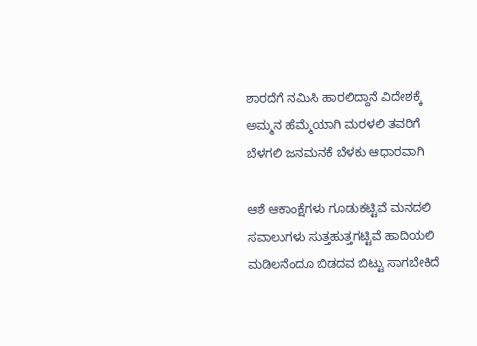ಶಾರದೆಗೆ ನಮಿಸಿ ಹಾರಲಿದ್ದಾನೆ ವಿದೇಶಕ್ಕೆ
ಅಮ್ಮನ ಹೆಮ್ಮೆಯಾಗಿ ಮರಳಲಿ ತವರಿಗೆ
ಬೆಳಗಲಿ ಜನಮನಕೆ ಬೆಳಕು ಆಧಾರವಾಗಿ

ಆಶೆ ಆಕಾಂಕ್ಷೆಗಳು ಗೂಡುಕಟ್ಟಿವೆ ಮನದಲಿ
ಸವಾಲುಗಳು ಸುತ್ತಹುತ್ತಗಟ್ಟಿವೆ ಹಾದಿಯಲಿ
ಮಡಿಲನೆಂದೂ ಬಿಡದವ ಬಿಟ್ಟು ಸಾಗಬೇಕಿದೆ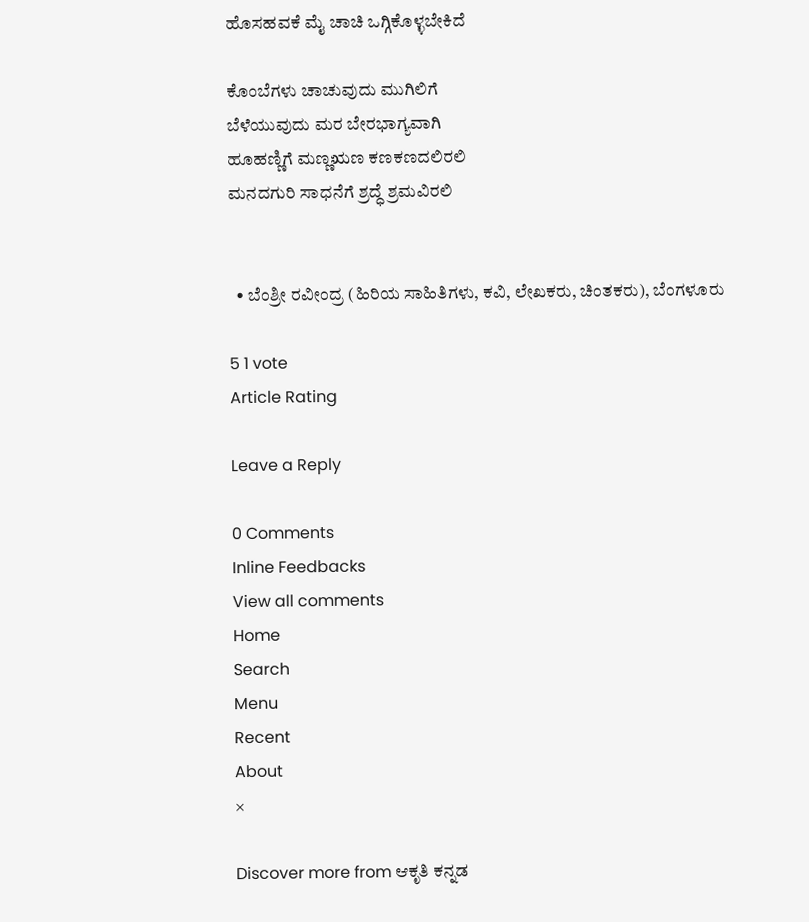ಹೊಸಹವಕೆ ಮೈ ಚಾಚಿ ಒಗ್ಗಿಕೊಳ್ಳಬೇಕಿದೆ

ಕೊಂಬೆಗಳು ಚಾಚುವುದು ಮುಗಿಲಿಗೆ
ಬೆಳೆಯುವುದು ಮರ ಬೇರಭಾಗ್ಯವಾಗಿ
ಹೂಹಣ್ಣಿಗೆ ಮಣ್ಣಋಣ ಕಣಕಣದಲಿರಲಿ
ಮನದಗುರಿ ಸಾಧನೆಗೆ ಶ್ರದ್ಧೆ ಶ್ರಮವಿರಲಿ


  • ಬೆಂಶ್ರೀ ರವೀಂದ್ರ (ಹಿರಿಯ ಸಾಹಿತಿಗಳು, ಕವಿ, ಲೇಖಕರು, ಚಿಂತಕರು), ಬೆಂಗಳೂರು

5 1 vote
Article Rating

Leave a Reply

0 Comments
Inline Feedbacks
View all comments
Home
Search
Menu
Recent
About
×

Discover more from ಆಕೃತಿ ಕನ್ನಡ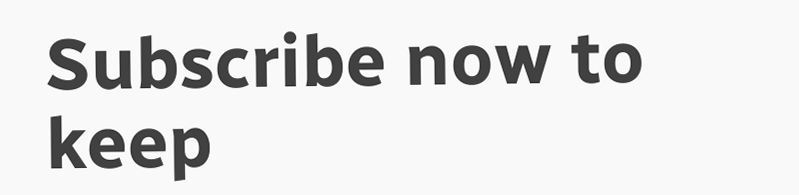Subscribe now to keep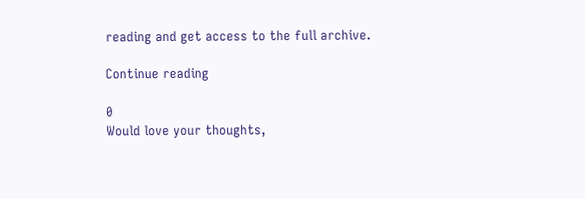reading and get access to the full archive.

Continue reading

0
Would love your thoughts,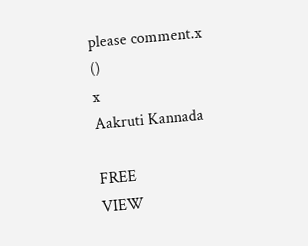please comment.x
()
x
Aakruti Kannada

FREE
VIEW